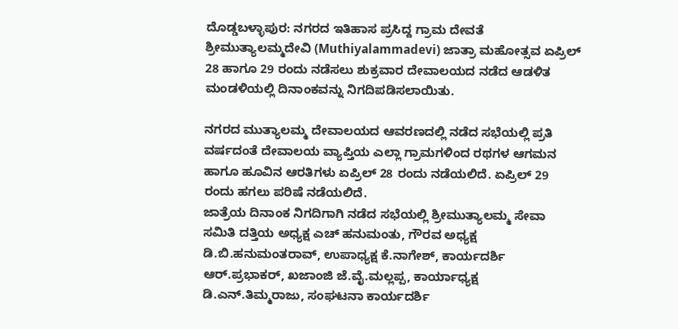ದೊಡ್ಡಬಳ್ಳಾಪುರ: ನಗರದ ಇತಿಹಾಸ ಪ್ರಸಿದ್ದ ಗ್ರಾಮ ದೇವತೆ ಶ್ರೀಮುತ್ಯಾಲಮ್ಮದೇವಿ (Muthiyalammadevi) ಜಾತ್ರಾ ಮಹೋತ್ಸವ ಏಪ್ರಿಲ್ 28 ಹಾಗೂ 29 ರಂದು ನಡೆಸಲು ಶುಕ್ರವಾರ ದೇವಾಲಯದ ನಡೆದ ಆಡಳಿತ ಮಂಡಳಿಯಲ್ಲಿ ದಿನಾಂಕವನ್ನು ನಿಗದಿಪಡಿಸಲಾಯಿತು.

ನಗರದ ಮುತ್ಯಾಲಮ್ಮ ದೇವಾಲಯದ ಆವರಣದಲ್ಲಿ ನಡೆದ ಸಭೆಯಲ್ಲಿ ಪ್ರತಿ ವರ್ಷದಂತೆ ದೇವಾಲಯ ವ್ಯಾಪ್ತಿಯ ಎಲ್ಲಾ ಗ್ರಾಮಗಳಿಂದ ರಥಗಳ ಆಗಮನ ಹಾಗೂ ಹೂವಿನ ಆರತಿಗಳು ಏಪ್ರಿಲ್ 28 ರಂದು ನಡೆಯಲಿದೆ. ಏಪ್ರಿಲ್ 29 ರಂದು ಹಗಲು ಪರಿಷೆ ನಡೆಯಲಿದೆ.
ಜಾತ್ರೆಯ ದಿನಾಂಕ ನಿಗದಿಗಾಗಿ ನಡೆದ ಸಭೆಯಲ್ಲಿ ಶ್ರೀಮುತ್ಯಾಲಮ್ಮ ಸೇವಾ ಸಮಿತಿ ದತ್ತಿಯ ಅಧ್ಯಕ್ಷ ಎಚ್ ಹನುಮಂತು, ಗೌರವ ಅಧ್ಯಕ್ಷ ಡಿ.ಬಿ.ಹನುಮಂತರಾವ್, ಉಪಾಧ್ಯಕ್ಷ ಕೆ.ನಾಗೇಶ್, ಕಾರ್ಯದರ್ಶಿ ಆರ್.ಪ್ರಭಾಕರ್, ಖಜಾಂಜಿ ಜೆ.ವೈ.ಮಲ್ಲಪ್ಪ, ಕಾರ್ಯಾಧ್ಯಕ್ಷ ಡಿ.ಎನ್.ತಿಮ್ಮರಾಜು, ಸಂಘಟನಾ ಕಾರ್ಯದರ್ಶಿ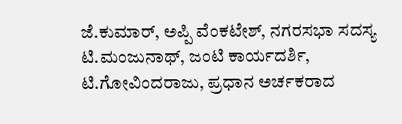ಜೆ.ಕುಮಾರ್, ಅಪ್ಪಿ ವೆಂಕಟೇಶ್, ನಗರಸಭಾ ಸದಸ್ಯ ಟಿ.ಮಂಜುನಾಥ್, ಜಂಟಿ ಕಾರ್ಯದರ್ಶಿ, ಟಿ.ಗೋವಿಂದರಾಜು, ಪ್ರಧಾನ ಅರ್ಚಕರಾದ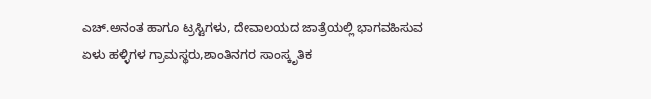ಎಚ್.ಅನಂತ ಹಾಗೂ ಟ್ರಸ್ಟಿಗಳು, ದೇವಾಲಯದ ಜಾತ್ರೆಯಲ್ಲಿ ಭಾಗವಹಿಸುವ ಏಳು ಹಳ್ಳಿಗಳ ಗ್ರಾಮಸ್ಥರು,ಶಾಂತಿನಗರ ಸಾಂಸ್ಕೃತಿಕ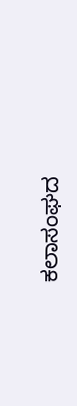ಕಲಾಸಂಘದ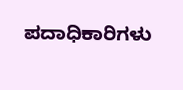ಪದಾಧಿಕಾರಿಗಳು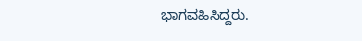ಭಾಗವಹಿಸಿದ್ದರು.